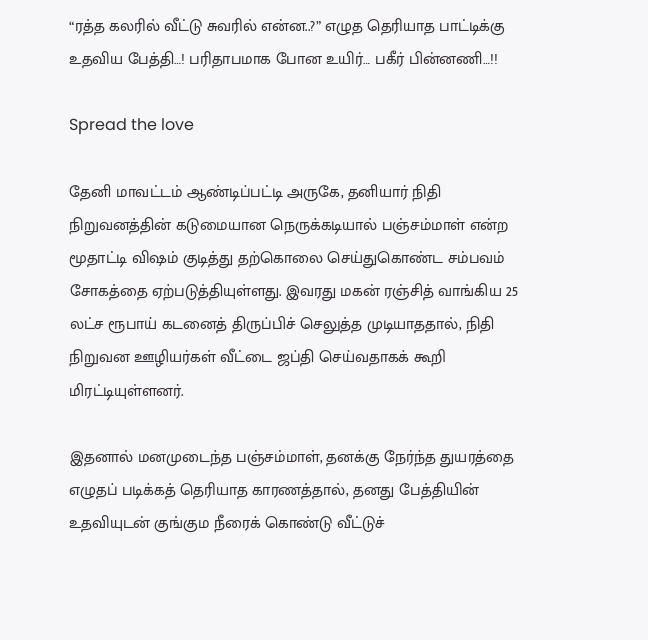“ரத்த கலரில் வீட்டு சுவரில் என்ன..?” எழுத தெரியாத பாட்டிக்கு உதவிய பேத்தி…! பரிதாபமாக போன உயிர்… பகீர் பின்னணி…!!

Spread the love

தேனி மாவட்டம் ஆண்டிப்பட்டி அருகே, தனியார் நிதி நிறுவனத்தின் கடுமையான நெருக்கடியால் பஞ்சம்மாள் என்ற மூதாட்டி விஷம் குடித்து தற்கொலை செய்துகொண்ட சம்பவம் சோகத்தை ஏற்படுத்தியுள்ளது. இவரது மகன் ரஞ்சித் வாங்கிய 25 லட்ச ரூபாய் கடனைத் திருப்பிச் செலுத்த முடியாததால், நிதி நிறுவன ஊழியர்கள் வீட்டை ஜப்தி செய்வதாகக் கூறி மிரட்டியுள்ளனர்.

இதனால் மனமுடைந்த பஞ்சம்மாள், தனக்கு நேர்ந்த துயரத்தை எழுதப் படிக்கத் தெரியாத காரணத்தால், தனது பேத்தியின் உதவியுடன் குங்கும நீரைக் கொண்டு வீட்டுச்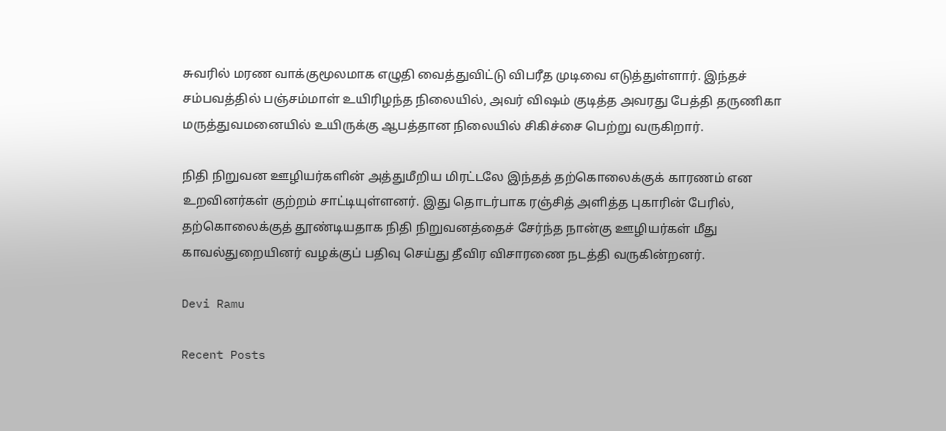சுவரில் மரண வாக்குமூலமாக எழுதி வைத்துவிட்டு விபரீத முடிவை எடுத்துள்ளார். இந்தச் சம்பவத்தில் பஞ்சம்மாள் உயிரிழந்த நிலையில், அவர் விஷம் குடித்த அவரது பேத்தி தருணிகா மருத்துவமனையில் உயிருக்கு ஆபத்தான நிலையில் சிகிச்சை பெற்று வருகிறார்.

நிதி நிறுவன ஊழியர்களின் அத்துமீறிய மிரட்டலே இந்தத் தற்கொலைக்குக் காரணம் என உறவினர்கள் குற்றம் சாட்டியுள்ளனர். இது தொடர்பாக ரஞ்சித் அளித்த புகாரின் பேரில், தற்கொலைக்குத் தூண்டியதாக நிதி நிறுவனத்தைச் சேர்ந்த நான்கு ஊழியர்கள் மீது காவல்துறையினர் வழக்குப் பதிவு செய்து தீவிர விசாரணை நடத்தி வருகின்றனர்.

Devi Ramu

Recent Posts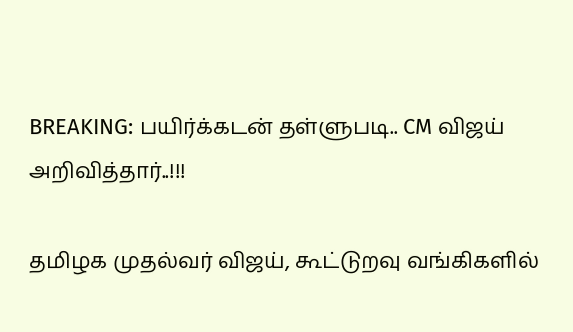BREAKING: பயிர்க்கடன் தள்ளுபடி.. CM விஜய் அறிவித்தார்..!!!

தமிழக முதல்வர் விஜய், கூட்டுறவு வங்கிகளில்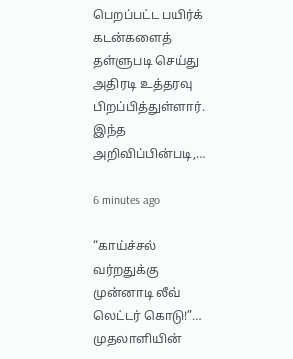பெறப்பட்ட பயிர்க் கடன்களைத் தள்ளுபடி செய்து அதிரடி உத்தரவு பிறப்பித்துள்ளார். இந்த அறிவிப்பின்படி,…

6 minutes ago

“காய்ச்சல் வர்றதுக்கு முன்னாடி லீவ் லெட்டர் கொடு!”… முதலாளியின்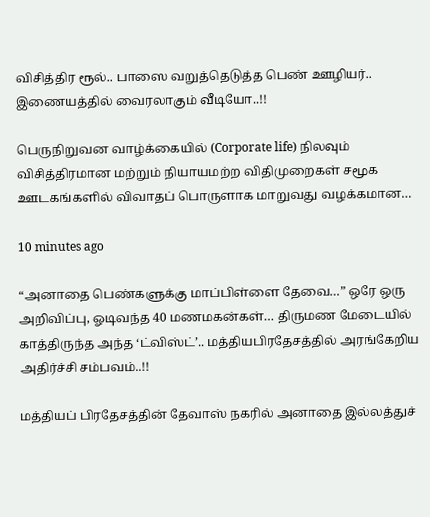விசித்திர ரூல்.. பாஸை வறுத்தெடுத்த பெண் ஊழியர்.. இணையத்தில் வைரலாகும் வீடியோ..!!

பெருநிறுவன வாழ்க்கையில் (Corporate life) நிலவும் விசித்திரமான மற்றும் நியாயமற்ற விதிமுறைகள் சமூக ஊடகங்களில் விவாதப் பொருளாக மாறுவது வழக்கமான…

10 minutes ago

“அனாதை பெண்களுக்கு மாப்பிள்ளை தேவை…” ஒரே ஒரு அறிவிப்பு, ஓடிவந்த 40 மணமகன்கள்… திருமண மேடையில் காத்திருந்த அந்த ‘ட்விஸ்ட்’.. மத்தியபிரதேசத்தில் அரங்கேறிய அதிர்ச்சி சம்பவம்..!!

மத்தியப் பிரதேசத்தின் தேவாஸ் நகரில் அனாதை இல்லத்துச்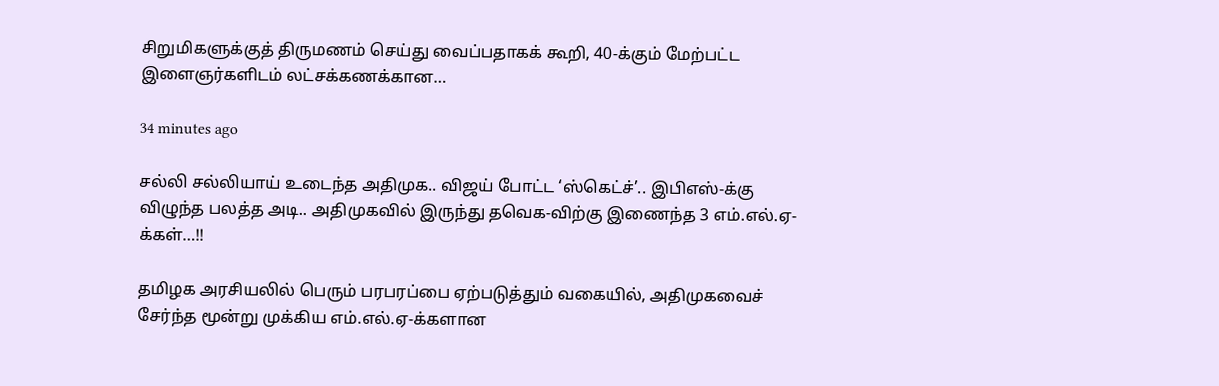சிறுமிகளுக்குத் திருமணம் செய்து வைப்பதாகக் கூறி, 40-க்கும் மேற்பட்ட இளைஞர்களிடம் லட்சக்கணக்கான…

34 minutes ago

சல்லி சல்லியாய் உடைந்த அதிமுக.. விஜய் போட்ட ‘ஸ்கெட்ச்’.. இபிஎஸ்-க்கு விழுந்த பலத்த அடி.. அதிமுகவில் இருந்து தவெக-விற்கு இணைந்த 3 எம்.எல்.ஏ-க்கள்…!!

தமிழக அரசியலில் பெரும் பரபரப்பை ஏற்படுத்தும் வகையில், அதிமுகவைச் சேர்ந்த மூன்று முக்கிய எம்.எல்.ஏ-க்களான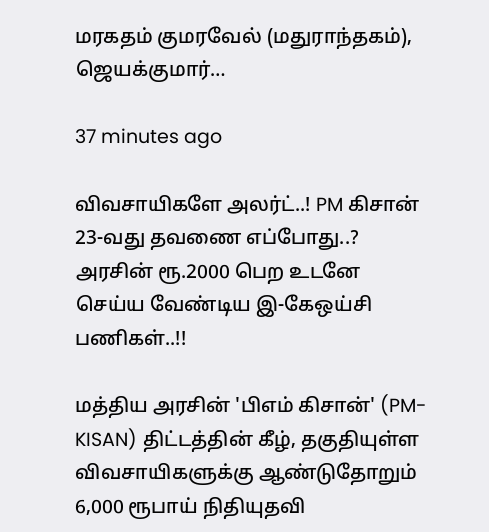மரகதம் குமரவேல் (மதுராந்தகம்), ஜெயக்குமார்…

37 minutes ago

விவசாயிகளே அலர்ட்..! PM கிசான் 23-வது தவணை எப்போது..? அரசின் ரூ.2000 பெற உடனே செய்ய வேண்டிய இ-கேஒய்சி பணிகள்..!!

மத்திய அரசின் 'பிஎம் கிசான்' (PM-KISAN) திட்டத்தின் கீழ், தகுதியுள்ள விவசாயிகளுக்கு ஆண்டுதோறும் 6,000 ரூபாய் நிதியுதவி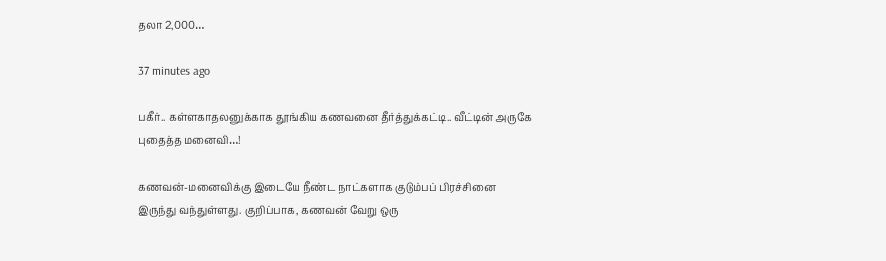தலா 2,000…

37 minutes ago

பகீர்.. கள்ளகாதலனுக்காக தூங்கிய கணவனை தீர்த்துக்கட்டி.. வீட்டின் அருகே புதைத்த மனைவி…!

கணவன்-மனைவிக்கு இடையே நீண்ட நாட்களாக குடும்பப் பிரச்சினை இருந்து வந்துள்ளது. குறிப்பாக, கணவன் வேறு ஒரு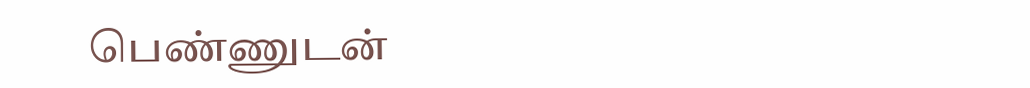பெண்ணுடன்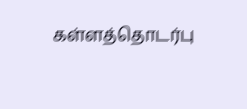கள்ளத்தொடர்பு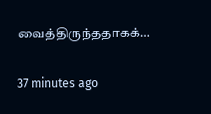வைத்திருந்ததாகக்…

37 minutes ago